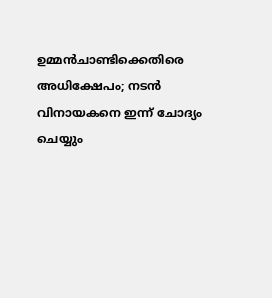ഉമ്മൻചാണ്ടിക്കെതിരെ അധിക്ഷേപം; നടൻ വിനായകനെ ഇന്ന് ചോദ്യം ചെയ്യും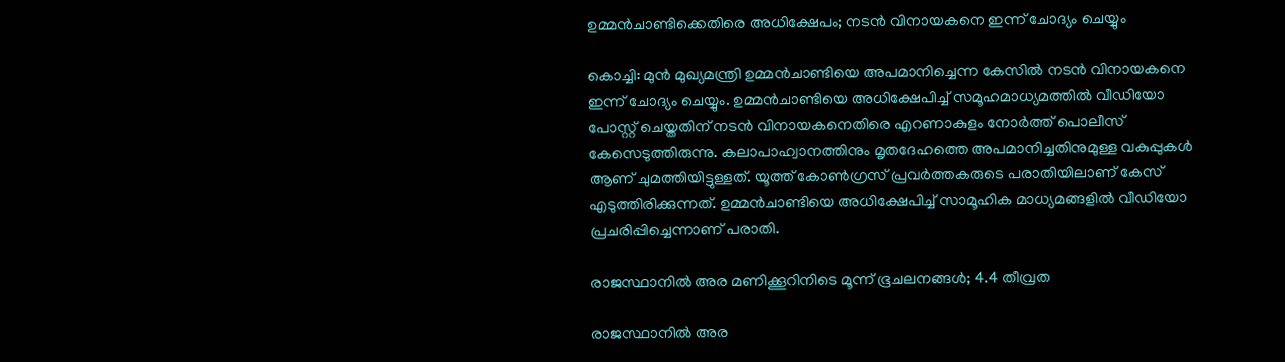ഉമ്മൻചാണ്ടിക്കെതിരെ അധിക്ഷേപം; നടൻ വിനായകനെ ഇന്ന് ചോദ്യം ചെയ്യും

കൊച്ചി: മുൻ മുഖ്യമന്ത്രി ഉമ്മൻചാണ്ടിയെ അപമാനിച്ചെന്ന കേസിൽ നടൻ വിനായകനെ ഇന്ന് ചോദ്യം ചെയ്യും. ഉമ്മൻചാണ്ടിയെ അധിക്ഷേപിച്ച് സമൂഹമാധ്യമത്തിൽ വീഡിയോ പോസ്റ്റ് ചെയ്തതിന് നടൻ വിനായകനെതിരെ എറണാകുളം നോർത്ത് പൊലീസ് കേസെടുത്തിരുന്നു. കലാപാഹ്വാനത്തിനും മൃതദേഹത്തെ അപമാനിച്ചതിനുമുള്ള വകുപ്പുകൾ ആണ് ചുമത്തിയിട്ടുള്ളത്. യൂത്ത് കോൺഗ്രസ് പ്രവർത്തകരുടെ പരാതിയിലാണ് കേസ് എടുത്തിരിക്കുന്നത്. ഉമ്മൻചാണ്ടിയെ അധിക്ഷേപിച്ച് സാമൂഹിക മാധ്യമങ്ങളിൽ വീഡിയോ പ്രചരിപ്പിച്ചെന്നാണ് പരാതി.

രാജസ്ഥാനിൽ അര മണിക്കൂറിനിടെ മൂന്ന് ഭൂചലനങ്ങൾ; 4.4 തീവ്രത

രാജസ്ഥാനിൽ അര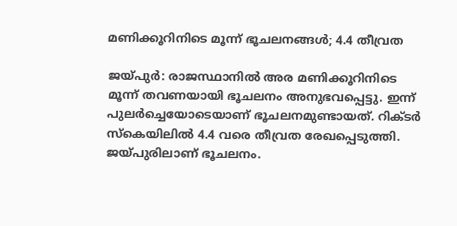മണിക്കൂറിനിടെ മൂന്ന് ഭൂചലനങ്ങൾ; 4.4 തീവ്രത

ജയ്പുർ: രാജസ്ഥാനിൽ അര മണിക്കൂറിനിടെ മൂന്ന് തവണയായി ഭൂചലനം അനുഭവപ്പെട്ടു. ഇന്ന് പുലർച്ചെയോടെയാണ് ഭൂചലനമുണ്ടായത്. റിക്ടർ സ്കെയിലിൽ 4.4 വരെ തീവ്രത രേഖപ്പെടുത്തി. ജയ്പുരിലാണ് ഭൂചലനം.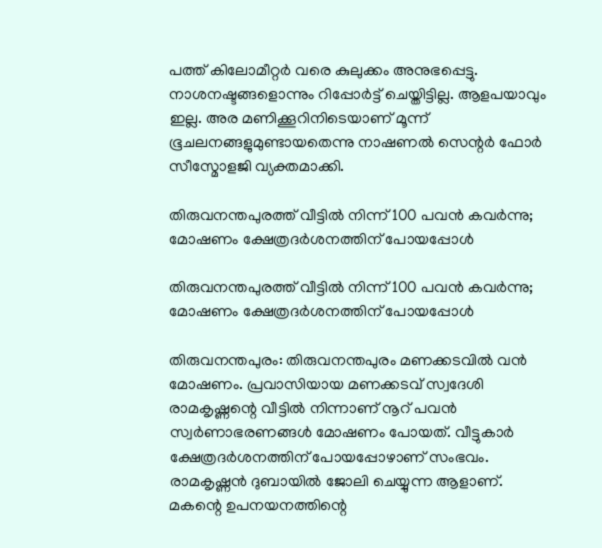പത്ത് കിലോമീറ്റർ വരെ കുലുക്കം അനുഭപ്പെട്ടു. നാശനഷ്ടങ്ങളൊന്നും റിപ്പോർട്ട് ചെയ്തിട്ടില്ല. ആളപയാവും ഇല്ല. അര മണിക്കൂറിനിടെയാണ് മൂന്ന് ഭൂചലനങ്ങളുമുണ്ടായതെന്നു നാഷണൽ സെന്റർ ഫോർ സീസ്മോളജി വ്യക്തമാക്കി.

തിരുവനന്തപുരത്ത് വീട്ടില്‍ നിന്ന് 100 പവന്‍ കവര്‍ന്നു; മോഷണം ക്ഷേത്രദര്‍ശനത്തിന് പോയപ്പോള്‍

തിരുവനന്തപുരത്ത് വീട്ടില്‍ നിന്ന് 100 പവന്‍ കവര്‍ന്നു; മോഷണം ക്ഷേത്രദര്‍ശനത്തിന് പോയപ്പോള്‍

തിരുവനന്തപുരം: തിരുവനന്തപുരം മണക്കടവില്‍ വന്‍ മോഷണം. പ്രവാസിയായ മണക്കടവ് സ്വദേശി രാമകൃഷ്ണന്റെ വീട്ടില്‍ നിന്നാണ് നൂറ് പവന്‍ സ്വര്‍ണാഭരണങ്ങള്‍ മോഷണം പോയത്. വീട്ടുകാര്‍ ക്ഷേത്രദര്‍ശനത്തിന് പോയപ്പോഴാണ് സംഭവം.
രാമകൃഷ്ണന്‍ ദുബായില്‍ ജോലി ചെയ്യുന്ന ആളാണ്. മകന്റെ ഉപനയനത്തിന്റെ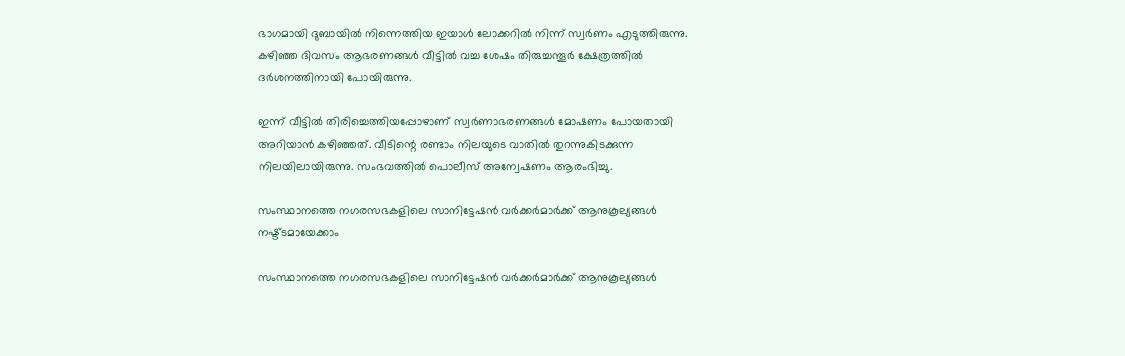ഭാഗമായി ദുബായില്‍ നിന്നെത്തിയ ഇയാള്‍ ലോക്കറില്‍ നിന്ന് സ്വര്‍ണം എടുത്തിരുന്നു. കഴിഞ്ഞ ദിവസം ആഭരണങ്ങള്‍ വീട്ടില്‍ വച്ച ശേഷം തിരുച്ചന്തൂര്‍ ക്ഷേത്രത്തില്‍ ദര്‍ശനത്തിനായി പോയിരുന്നു.

ഇന്ന് വീട്ടില്‍ തിരിച്ചെത്തിയപ്പോഴാണ് സ്വര്‍ണാഭരണങ്ങള്‍ മോഷണം പോയതായി അറിയാന്‍ കഴിഞ്ഞത്. വീടിന്റെ രണ്ടാം നിലയുടെ വാതില്‍ തുറന്നുകിടക്കുന്ന നിലയിലായിരുന്നു. സംഭവത്തില്‍ പൊലീസ് അന്വേഷണം ആരംഭിച്ചു.

സംസ്ഥാനത്തെ നഗരസഭകളിലെ സാനിട്ടേഷൻ വർക്കർമാർക്ക് ആനുകൂല്യങ്ങൾ നഷ്ട്ടമായേക്കാം

സംസ്ഥാനത്തെ നഗരസഭകളിലെ സാനിട്ടേഷൻ വർക്കർമാർക്ക് ആനുകൂല്യങ്ങൾ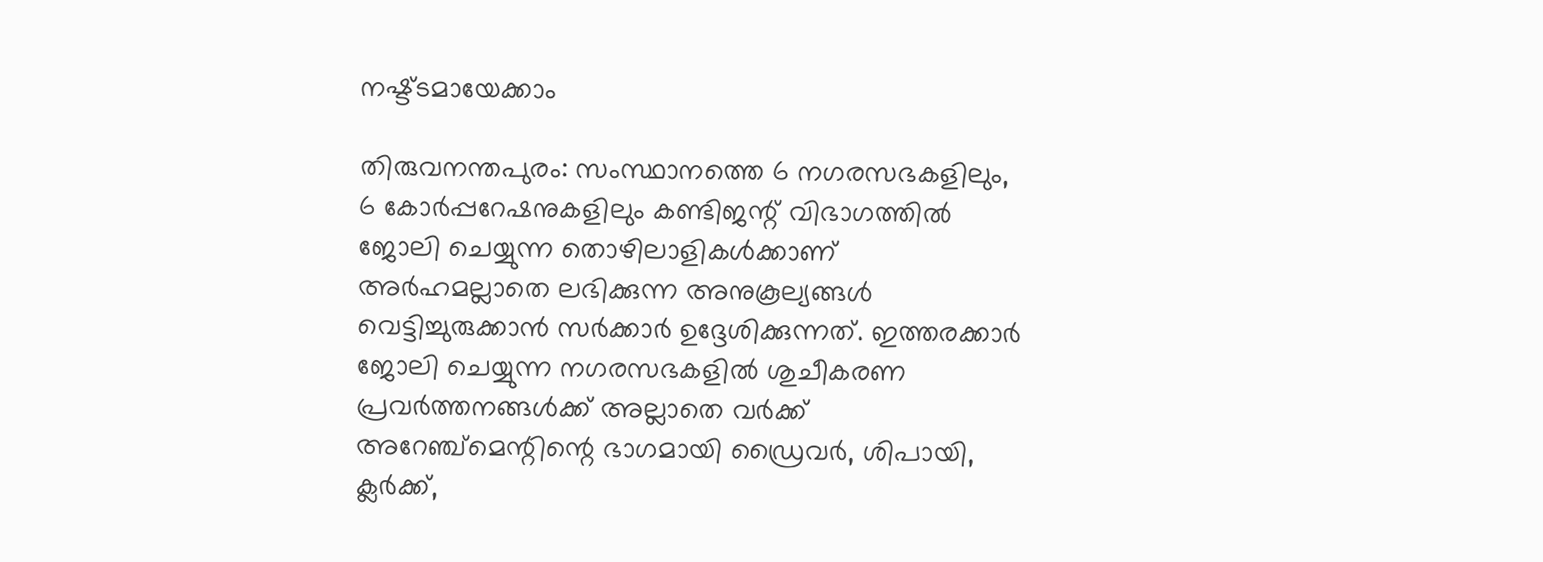നഷ്ട്ടമായേക്കാം

തിരുവനന്തപുരം: സംസ്ഥാനത്തെ 6 നഗരസഭകളിലും, 6 കോർപ്പറേഷനുകളിലും കണ്ടിജന്റ് വിഭാഗത്തിൽ ജോലി ചെയ്യുന്ന തൊഴിലാളികൾക്കാണ് അർഹമല്ലാതെ ലഭിക്കുന്ന അനുകൂല്യങ്ങൾ വെട്ടിച്ചുരുക്കാൻ സർക്കാർ ഉദ്ദേശിക്കുന്നത്. ഇത്തരക്കാർ ജോലി ചെയ്യുന്ന നഗരസഭകളിൽ ശുചീകരണ പ്രവർത്തനങ്ങൾക്ക് അല്ലാതെ വർക്ക് അറേഞ്ച്മെന്റിന്റെ ഭാഗമായി ഡ്രൈവർ, ശിപായി, ക്ലർക്ക്,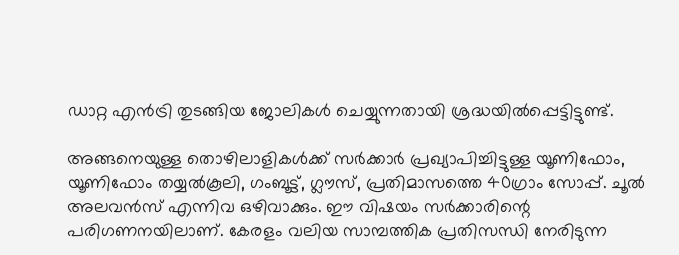ഡാറ്റ എൻട്രി തുടങ്ങിയ ജോലികൾ ചെയ്യുന്നതായി ശ്രദ്ധയിൽപ്പെട്ടിട്ടുണ്ട്.

അങ്ങനെയുള്ള തൊഴിലാളികൾക്ക് സർക്കാർ പ്രഖ്യാപിച്ചിട്ടുള്ള യൂണിഫോം, യൂണിഫോം തയ്യൽകൂലി, ഗംബൂട്ട്, ഗ്ലൗസ്, പ്രതിമാസത്തെ 40ഗ്രാം സോപ്പ്. ചൂൽ അലവൻസ് എന്നിവ ഒഴിവാക്കും. ഈ വിഷയം സർക്കാരിന്റെ പരിഗണനയിലാണ്. കേരളം വലിയ സാമ്പത്തിക പ്രതിസന്ധി നേരിടുന്ന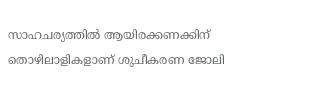സാഹചര്യത്തിൽ ആയിരക്കണക്കിന് തൊഴിലാളികളാണ് ശുചീകരണ ജോലി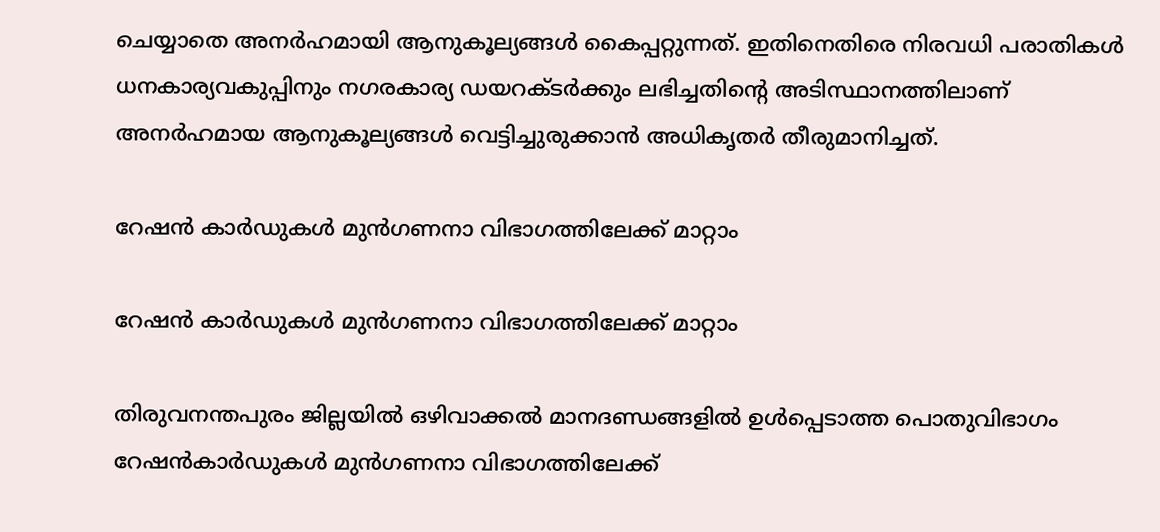ചെയ്യാതെ അനർഹമായി ആനുകൂല്യങ്ങൾ കൈപ്പറ്റുന്നത്. ഇതിനെതിരെ നിരവധി പരാതികൾ ധനകാര്യവകുപ്പിനും നഗരകാര്യ ഡയറക്ടർക്കും ലഭിച്ചതിന്റെ അടിസ്ഥാനത്തിലാണ് അനർഹമായ ആനുകൂല്യങ്ങൾ വെട്ടിച്ചുരുക്കാൻ അധികൃതർ തീരുമാനിച്ചത്.

റേഷൻ കാർഡുകൾ മുൻഗണനാ വിഭാഗത്തിലേക്ക് മാറ്റാം

റേഷൻ കാർഡുകൾ മുൻഗണനാ വിഭാഗത്തിലേക്ക് മാറ്റാം

തിരുവനന്തപുരം ജില്ലയിൽ ഒഴിവാക്കൽ മാനദണ്ഡങ്ങളിൽ ഉൾപ്പെടാത്ത പൊതുവിഭാഗം റേഷൻകാർഡുകൾ മുൻഗണനാ വിഭാഗത്തിലേക്ക്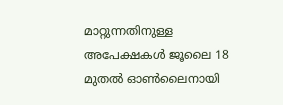മാറ്റുന്നതിനുള്ള അപേക്ഷകൾ ജൂലൈ 18 മുതൽ ഓൺലൈനായി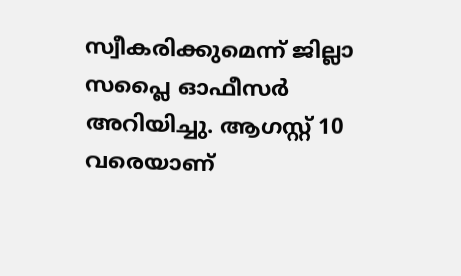സ്വീകരിക്കുമെന്ന് ജില്ലാ സപ്ലൈ ഓഫീസർ അറിയിച്ചു. ആഗസ്റ്റ് 10 വരെയാണ്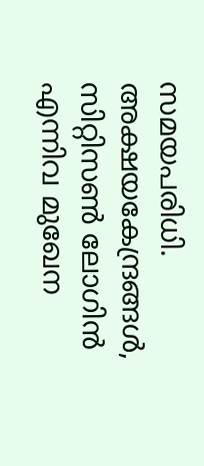സമയപരിധി. അക്ഷയകേന്ദ്രങ്ങൾ, സിറ്റിസൺ ലോഗിൻ എന്നിവ മുഖേന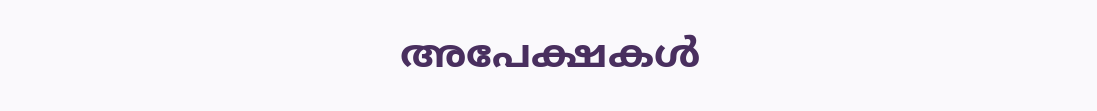അപേക്ഷകൾ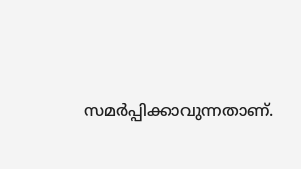സമർപ്പിക്കാവുന്നതാണ്.